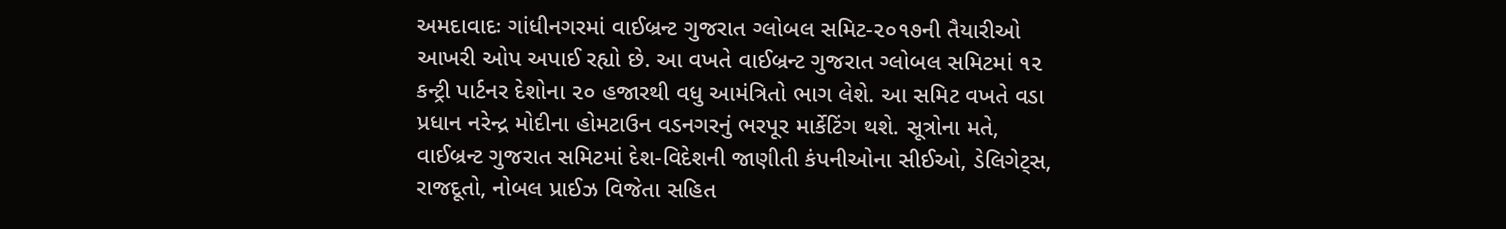અમદાવાદઃ ગાંધીનગરમાં વાઈબ્રન્ટ ગુજરાત ગ્લોબલ સમિટ-૨૦૧૭ની તૈયારીઓ આખરી ઓપ અપાઈ રહ્યો છે. આ વખતે વાઈબ્રન્ટ ગુજરાત ગ્લોબલ સમિટમાં ૧૨ કન્ટ્રી પાર્ટનર દેશોના ૨૦ હજારથી વધુ આમંત્રિતો ભાગ લેશે. આ સમિટ વખતે વડા પ્રધાન નરેન્દ્ર મોદીના હોમટાઉન વડનગરનું ભરપૂર માર્કેટિંગ થશે. સૂત્રોના મતે, વાઈબ્રન્ટ ગુજરાત સમિટમાં દેશ-વિદેશની જાણીતી કંપનીઓના સીઈઓ, ડેલિગેટ્સ, રાજદૂતો, નોબલ પ્રાઈઝ વિજેતા સહિત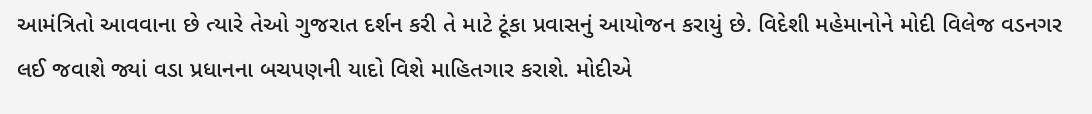આમંત્રિતો આવવાના છે ત્યારે તેઓ ગુજરાત દર્શન કરી તે માટે ટૂંકા પ્રવાસનું આયોજન કરાયું છે. વિદેશી મહેમાનોને મોદી વિલેજ વડનગર લઈ જવાશે જ્યાં વડા પ્રધાનના બચપણની યાદો વિશે માહિતગાર કરાશે. મોદીએ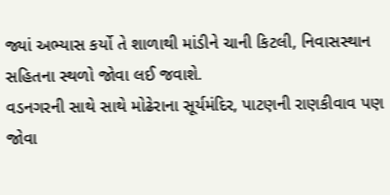જ્યાં અભ્યાસ કર્યો તે શાળાથી માંડીને ચાની કિટલી, નિવાસસ્થાન સહિતના સ્થળો જોવા લઈ જવાશે.
વડનગરની સાથે સાથે મોઢેરાના સૂર્યમંદિર, પાટણની રાણકીવાવ પણ જોવા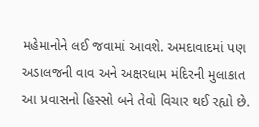મહેમાનોને લઈ જવામાં આવશે. અમદાવાદમાં પણ અડાલજની વાવ અને અક્ષરધામ મંદિરની મુલાકાત આ પ્રવાસનો હિસ્સો બને તેવો વિચાર થઈ રહ્યો છે.